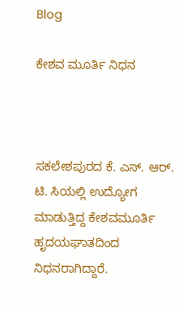Blog

ಕೇಶವ ಮೂರ್ತಿ ನಿಧನ



ಸಕಲೇಶಪುರದ ಕೆ. ಎಸ್. ಆರ್. ಟಿ. ಸಿಯಲ್ಲಿ ಉದ್ಯೋಗ ಮಾಡುತ್ತಿದ್ದ ಕೇಶವಮೂರ್ತಿ ಹೃದಯಘಾತದಿಂದ ನಿಧನರಾಗಿದ್ದಾರೆ.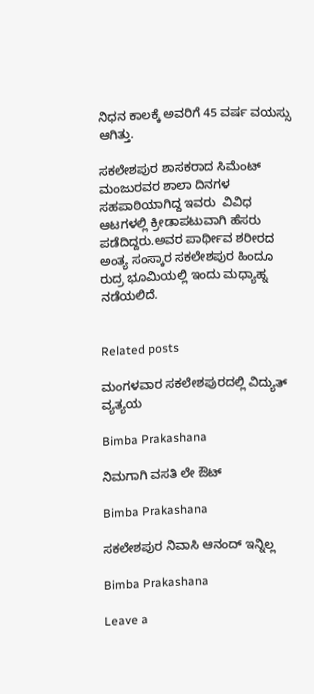ನಿಧನ ಕಾಲಕ್ಕೆ ಅವರಿಗೆ 45 ವರ್ಷ ವಯಸ್ಸು ಆಗಿತ್ತು.

ಸಕಲೇಶಪುರ ಶಾಸಕರಾದ ಸಿಮೆಂಟ್ ಮಂಜುರವರ ಶಾಲಾ ದಿನಗಳ ಸಹಪಾಠಿಯಾಗಿದ್ದ ಇವರು  ವಿವಿಧ ಆಟಗಳಲ್ಲಿ ಕ್ರೀಡಾಪಟುವಾಗಿ ಹೆಸರು ಪಡೆದಿದ್ದರು.ಅವರ ಪಾರ್ಥೀವ ಶರೀರದ ಅಂತ್ಯ ಸಂಸ್ಕಾರ ಸಕಲೇಶಪುರ ಹಿಂದೂ ರುದ್ರ ಭೂಮಿಯಲ್ಲಿ ಇಂದು ಮಧ್ಯಾಹ್ನ ನಡೆಯಲಿದೆ.


Related posts

ಮಂಗಳವಾರ ಸಕಲೇಶಪುರದಲ್ಲಿ ವಿದ್ಯುತ್ ವ್ಯತ್ಯಯ

Bimba Prakashana

ನಿಮಗಾಗಿ ವಸತಿ ಲೇ ಔಟ್

Bimba Prakashana

ಸಕಲೇಶಪುರ ನಿವಾಸಿ ಆನಂದ್ ಇನ್ನಿಲ್ಲ

Bimba Prakashana

Leave a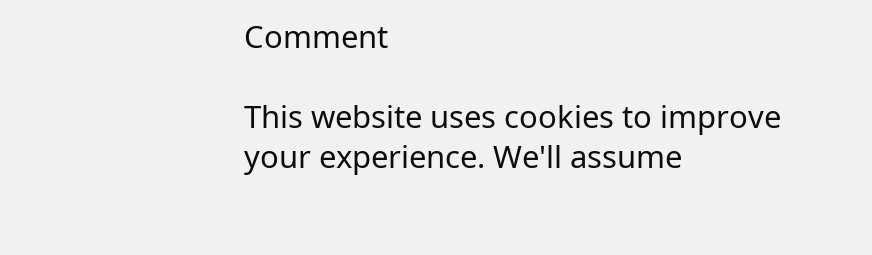Comment

This website uses cookies to improve your experience. We'll assume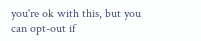you're ok with this, but you can opt-out if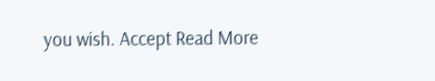you wish. Accept Read More